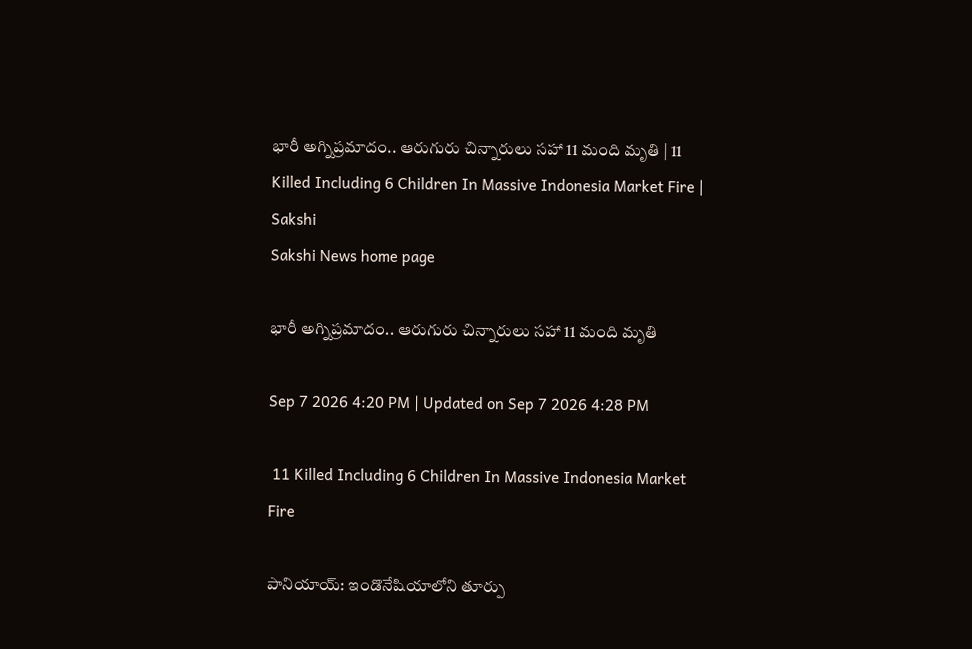భారీ అగ్నిప్రమాదం.. ఆరుగురు చిన్నారులు సహా 11 మంది మృతి | 11 Killed Including 6 Children In Massive Indonesia Market Fire | Sakshi
Sakshi News home page

భారీ అగ్నిప్రమాదం.. ఆరుగురు చిన్నారులు సహా 11 మంది మృతి

Sep 7 2026 4:20 PM | Updated on Sep 7 2026 4:28 PM

 11 Killed Including 6 Children In Massive Indonesia Market Fire

పానియాయ్: ఇండొనేషియాలోని తూర్పు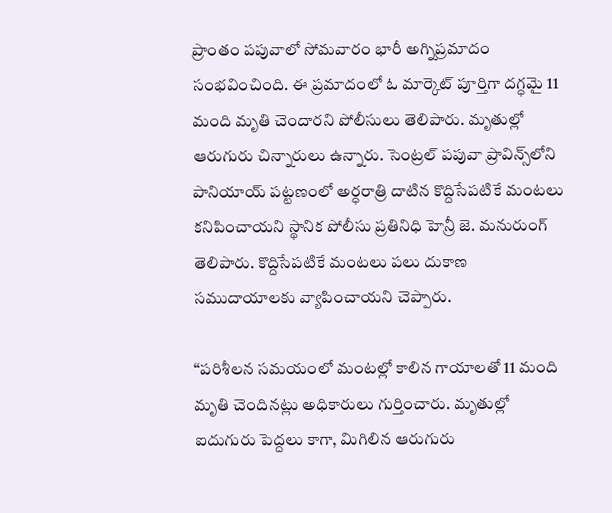ప్రాంతం పపువాలో సోమవారం భారీ అగ్నిప్రమాదం సంభవించింది. ఈ ప్రమాదంలో ఓ మార్కెట్ పూర్తిగా దగ్ధమై 11 మంది మృతి చెందారని పోలీసులు తెలిపారు. మృతుల్లో ఆరుగురు చిన్నారులు ఉన్నారు. సెంట్రల్ పపువా ప్రావిన్స్‌లోని పానియాయ్ పట్టణంలో అర్ధరాత్రి దాటిన కొద్దిసేపటికే మంటలు కనిపించాయని స్థానిక పోలీసు ప్రతినిధి హెన్రీ జె. మనురుంగ్ తెలిపారు. కొద్దిసేపటికే మంటలు పలు దుకాణ సముదాయాలకు వ్యాపించాయని చెప్పారు.

“పరిశీలన సమయంలో మంటల్లో కాలిన గాయాలతో 11 మంది మృతి చెందినట్లు అధికారులు గుర్తించారు. మృతుల్లో  ఐదుగురు పెద్దలు కాగా, మిగిలిన ఆరుగురు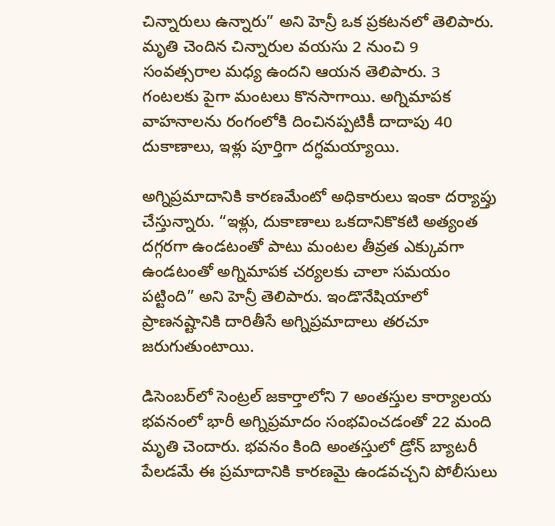చిన్నారులు ఉన్నారు” అని హెన్రీ ఒక ప్రకటనలో తెలిపారు. మృతి చెందిన చిన్నారుల వయసు 2 నుంచి 9 సంవత్సరాల మధ్య ఉందని ఆయన తెలిపారు. 3 గంటలకు పైగా మంటలు కొనసాగాయి. అగ్నిమాపక వాహనాలను రంగంలోకి దించినప్పటికీ దాదాపు 40 దుకాణాలు, ఇళ్లు పూర్తిగా దగ్ధమయ్యాయి.

అగ్నిప్రమాదానికి కారణమేంటో అధికారులు ఇంకా దర్యాప్తు చేస్తున్నారు. “ఇళ్లు, దుకాణాలు ఒకదానికొకటి అత్యంత దగ్గరగా ఉండటంతో పాటు మంటల తీవ్రత ఎక్కువగా ఉండటంతో అగ్నిమాపక చర్యలకు చాలా సమయం పట్టింది” అని హెన్రీ తెలిపారు. ఇండొనేషియాలో ప్రాణనష్టానికి దారితీసే అగ్నిప్రమాదాలు తరచూ జరుగుతుంటాయి.

డిసెంబర్‌లో సెంట్రల్ జకార్తాలోని 7 అంతస్తుల కార్యాలయ భవనంలో భారీ అగ్నిప్రమాదం సంభవించడంతో 22 మంది మృతి చెందారు. భవనం కింది అంతస్తులో డ్రోన్ బ్యాటరీ పేలడమే ఈ ప్రమాదానికి కారణమై ఉండవచ్చని పోలీసులు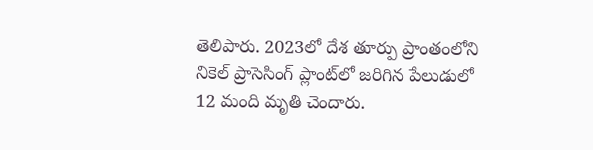తెలిపారు. 2023లో దేశ తూర్పు ప్రాంతంలోని నికెల్ ప్రాసెసింగ్ ప్లాంట్‌లో జరిగిన పేలుడులో 12 మంది మృతి చెందారు.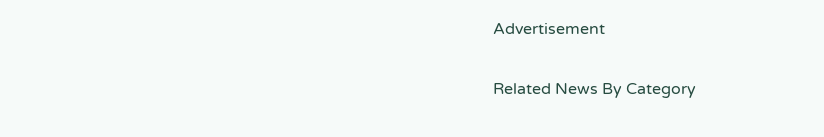Advertisement

Related News By Category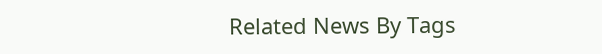Related News By Tags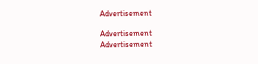Advertisement

Advertisement
Advertisement